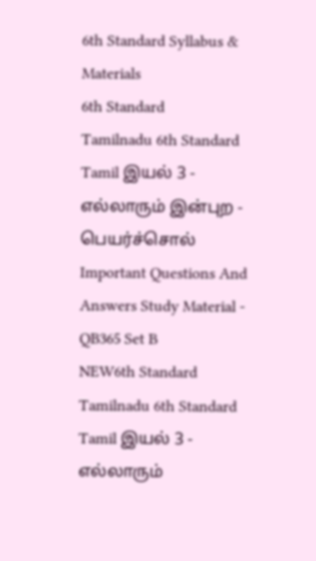6th Standard Syllabus & Materials
6th Standard
Tamilnadu 6th Standard Tamil இயல் 3 - எல்லாரும் இன்புற - பெயர்ச்சொல் Important Questions And Answers Study Material - QB365 Set B
NEW6th Standard
Tamilnadu 6th Standard Tamil இயல் 3 - எல்லாரும்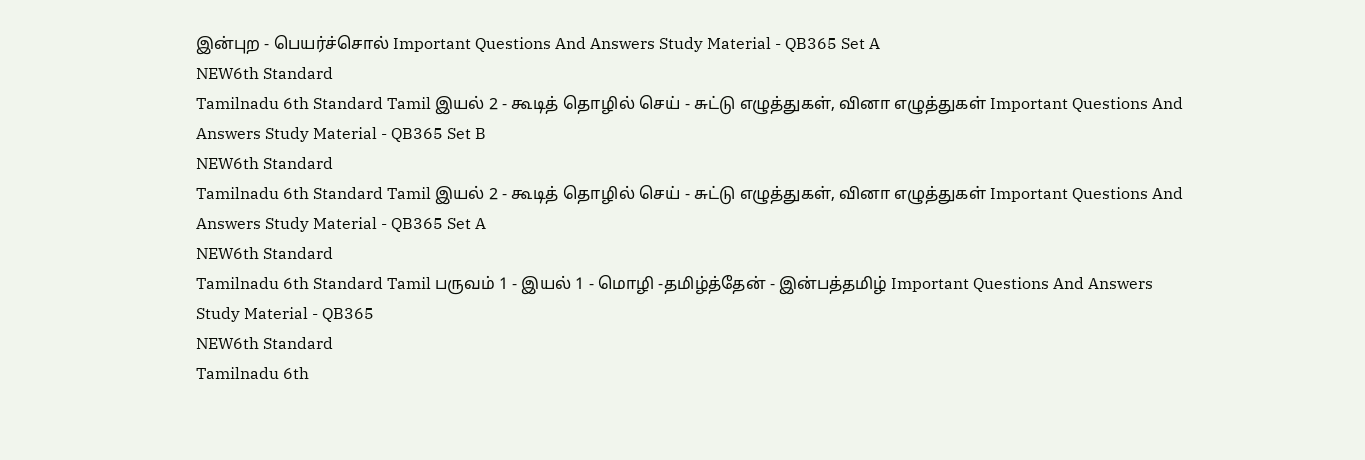இன்புற - பெயர்ச்சொல் Important Questions And Answers Study Material - QB365 Set A
NEW6th Standard
Tamilnadu 6th Standard Tamil இயல் 2 - கூடித் தொழில் செய் - சுட்டு எழுத்துகள், வினா எழுத்துகள் Important Questions And Answers Study Material - QB365 Set B
NEW6th Standard
Tamilnadu 6th Standard Tamil இயல் 2 - கூடித் தொழில் செய் - சுட்டு எழுத்துகள், வினா எழுத்துகள் Important Questions And Answers Study Material - QB365 Set A
NEW6th Standard
Tamilnadu 6th Standard Tamil பருவம் 1 - இயல் 1 - மொழி -தமிழ்த்தேன் - இன்பத்தமிழ் Important Questions And Answers Study Material - QB365
NEW6th Standard
Tamilnadu 6th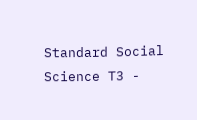Standard Social Science T3 -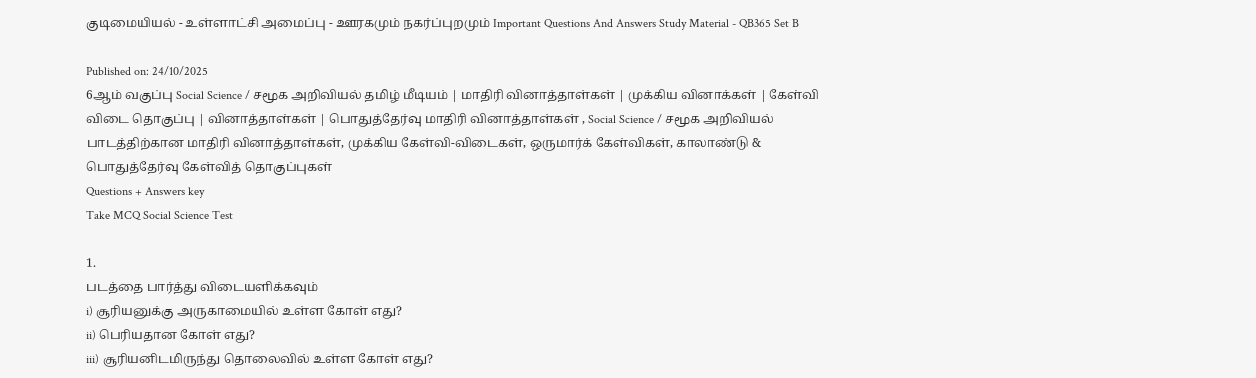குடிமையியல் - உள்ளாட்சி அமைப்பு - ஊரகமும் நகர்ப்புறமும் Important Questions And Answers Study Material - QB365 Set B

Published on: 24/10/2025
6ஆம் வகுப்பு Social Science / சமூக அறிவியல் தமிழ் மீடியம் | மாதிரி வினாத்தாள்கள் | முக்கிய வினாக்கள் | கேள்வி விடை தொகுப்பு | வினாத்தாள்கள் | பொதுத்தேர்வு மாதிரி வினாத்தாள்கள் , Social Science / சமூக அறிவியல் பாடத்திற்கான மாதிரி வினாத்தாள்கள், முக்கிய கேள்வி-விடைகள், ஒருமார்க் கேள்விகள், காலாண்டு & பொதுத்தேர்வு கேள்வித் தொகுப்புகள்
Questions + Answers key
Take MCQ Social Science Test

1.
படத்தை பார்த்து விடையளிக்கவும்
i) சூரியனுக்கு அருகாமையில் உள்ள கோள் எது?
ii) பெரியதான கோள் எது?
iii) சூரியனிடமிருந்து தொலைவில் உள்ள கோள் எது?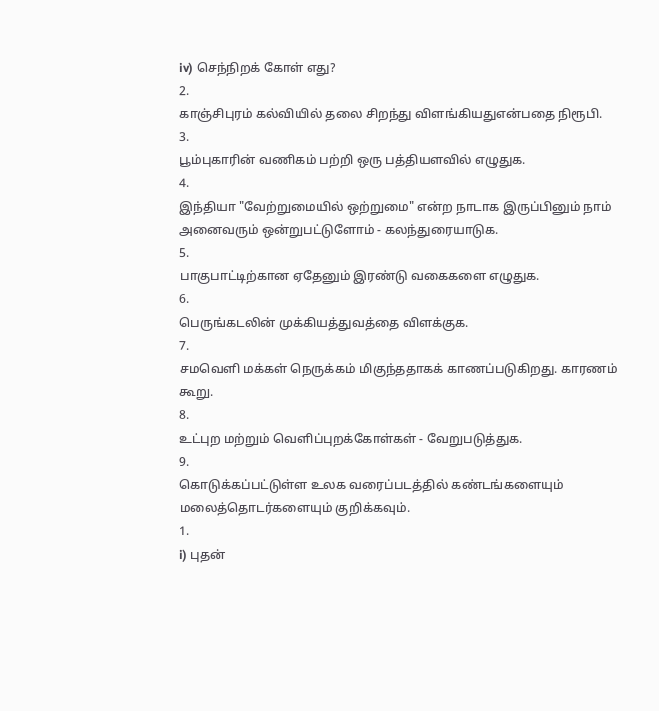iv) செந்நிறக் கோள் எது?
2.
காஞ்சிபுரம் கல்வியில் தலை சிறந்து விளங்கியதுஎன்பதை நிரூபி.
3.
பூம்புகாரின் வணிகம் பற்றி ஒரு பத்தியளவில் எழுதுக.
4.
இந்தியா "வேற்றுமையில் ஒற்றுமை" என்ற நாடாக இருப்பினும் நாம் அனைவரும் ஒன்றுபட்டுளோம் - கலந்துரையாடுக.
5.
பாகுபாட்டிற்கான ஏதேனும் இரண்டு வகைகளை எழுதுக.
6.
பெருங்கடலின் முக்கியத்துவத்தை விளக்குக.
7.
சமவெளி மக்கள் நெருக்கம் மிகுந்ததாகக் காணப்படுகிறது. காரணம் கூறு.
8.
உட்புற மற்றும் வெளிப்புறக்கோள்கள் - வேறுபடுத்துக.
9.
கொடுக்கப்பட்டுள்ள உலக வரைப்படத்தில் கண்டங்களையும் மலைத்தொடர்களையும் குறிக்கவும்.
1.
i) புதன்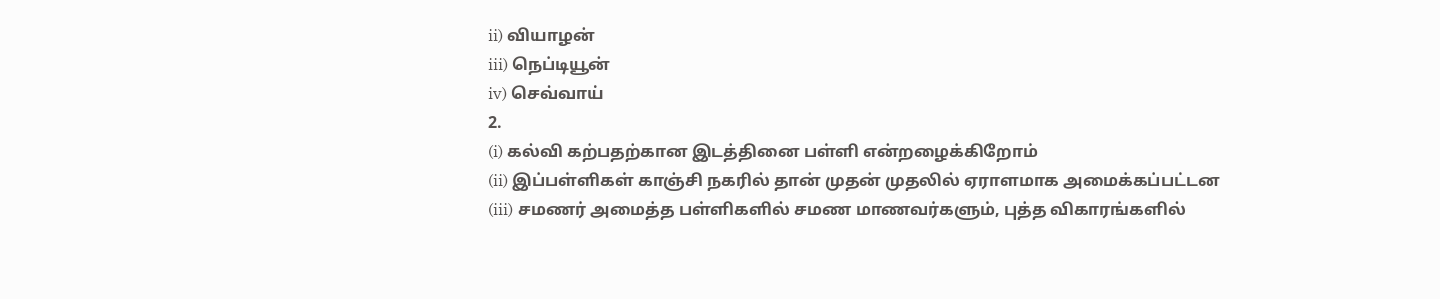ii) வியாழன்
iii) நெப்டியூன்
iv) செவ்வாய்
2.
(i) கல்வி கற்பதற்கான இடத்தினை பள்ளி என்றழைக்கிறோம்
(ii) இப்பள்ளிகள் காஞ்சி நகரில் தான் முதன் முதலில் ஏராளமாக அமைக்கப்பட்டன
(iii) சமணர் அமைத்த பள்ளிகளில் சமண மாணவர்களும், புத்த விகாரங்களில்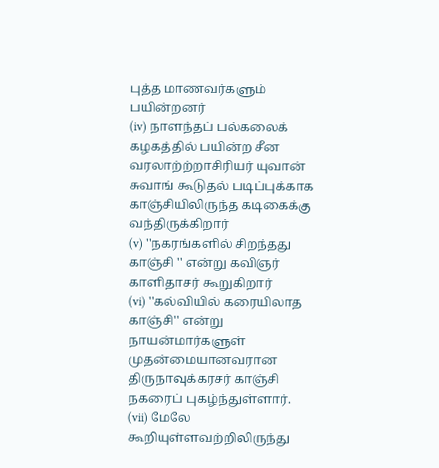புத்த மாணவர்களும் பயின்றனர்
(iv) நாளந்தப் பல்கலைக் கழகத்தில் பயின்ற சீன வரலாற்ற்றாசிரியர் யுவான் சுவாங் கூடுதல் படிப்புக்காக காஞ்சியிலிருந்த கடிகைக்கு வந்திருக்கிறார்
(v) ''நகரங்களில் சிறந்தது காஞ்சி '' என்று கவிஞர் காளிதாசர் கூறுகிறார்
(vi) ''கல்வியில் கரையிலாத காஞ்சி'' என்று நாயன்மார்களுள் முதன்மையானவரான திருநாவுக்கரசர் காஞ்சி நகரைப் புகழ்ந்துள்ளார்.
(vii) மேலே கூறியுள்ளவற்றிலிருந்து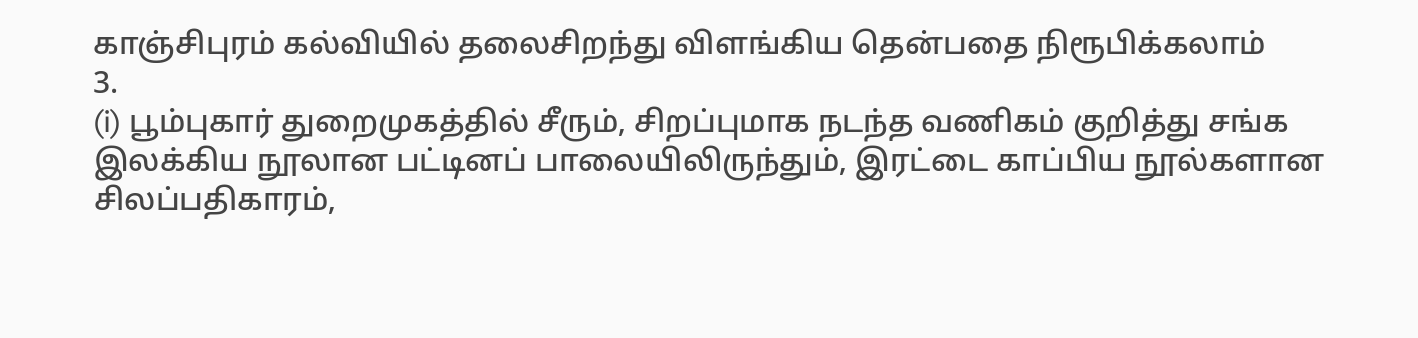காஞ்சிபுரம் கல்வியில் தலைசிறந்து விளங்கிய தென்பதை நிரூபிக்கலாம்
3.
(i) பூம்புகார் துறைமுகத்தில் சீரும், சிறப்புமாக நடந்த வணிகம் குறித்து சங்க இலக்கிய நூலான பட்டினப் பாலையிலிருந்தும், இரட்டை காப்பிய நூல்களான சிலப்பதிகாரம்,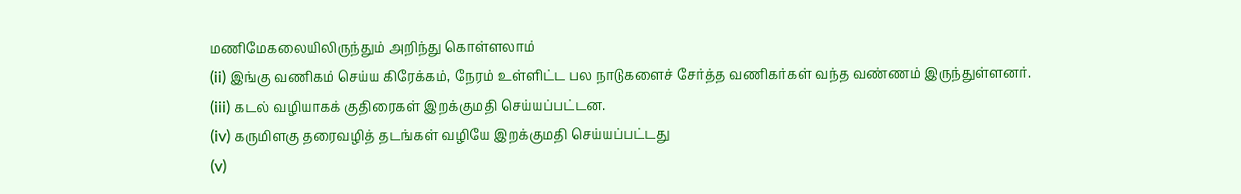மணிமேகலையிலிருந்தும் அறிந்து கொள்ளலாம்
(ii) இங்கு வணிகம் செய்ய கிரேக்கம், நேரம் உள்ளிட்ட பல நாடுகளைச் சேர்த்த வணிகர்கள் வந்த வண்ணம் இருந்துள்ளனர்.
(iii) கடல் வழியாகக் குதிரைகள் இறக்குமதி செய்யப்பட்டன.
(iv) கருமிளகு தரைவழித் தடங்கள் வழியே இறக்குமதி செய்யப்பட்டது
(v)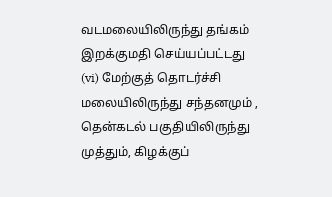வடமலையிலிருந்து தங்கம் இறக்குமதி செய்யப்பட்டது
(vi) மேற்குத் தொடர்ச்சி மலையிலிருந்து சந்தனமும் , தென்கடல் பகுதியிலிருந்து முத்தும், கிழக்குப்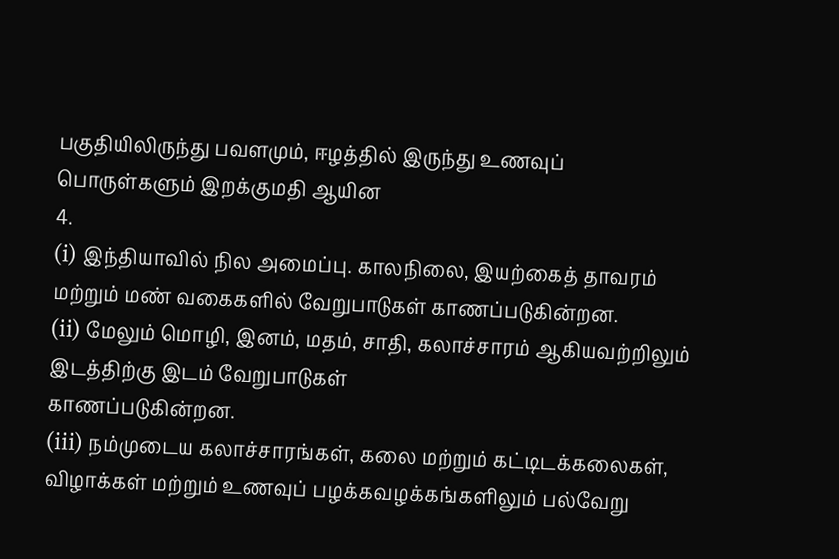பகுதியிலிருந்து பவளமும், ஈழத்தில் இருந்து உணவுப் பொருள்களும் இறக்குமதி ஆயின
4.
(i) இந்தியாவில் நில அமைப்பு. காலநிலை, இயற்கைத் தாவரம் மற்றும் மண் வகைகளில் வேறுபாடுகள் காணப்படுகின்றன.
(ii) மேலும் மொழி, இனம், மதம், சாதி, கலாச்சாரம் ஆகியவற்றிலும் இடத்திற்கு இடம் வேறுபாடுகள்
காணப்படுகின்றன.
(iii) நம்முடைய கலாச்சாரங்கள், கலை மற்றும் கட்டிடக்கலைகள், விழாக்கள் மற்றும் உணவுப் பழக்கவழக்கங்களிலும் பல்வேறு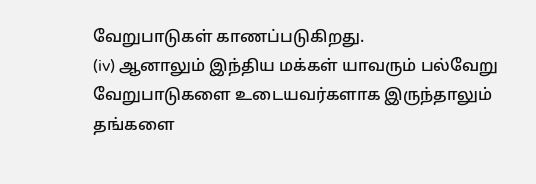வேறுபாடுகள் காணப்படுகிறது.
(iv) ஆனாலும் இந்திய மக்கள் யாவரும் பல்வேறு வேறுபாடுகளை உடையவர்களாக இருந்தாலும் தங்களை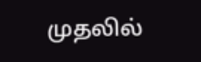முதலில்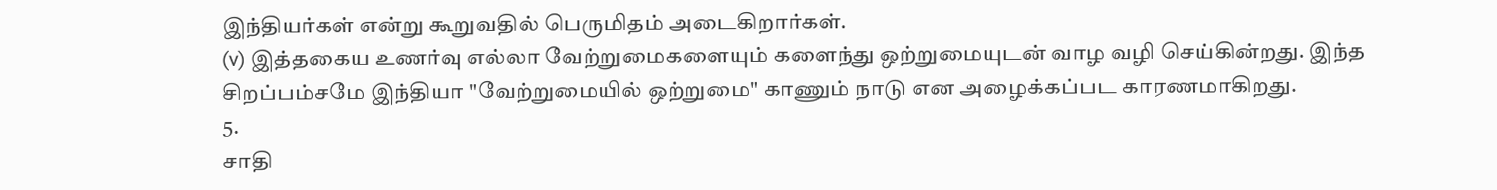இந்தியர்கள் என்று கூறுவதில் பெருமிதம் அடைகிறார்கள்.
(v) இத்தகைய உணர்வு எல்லா வேற்றுமைகளையும் களைந்து ஒற்றுமையுடன் வாழ வழி செய்கின்றது. இந்த சிறப்பம்சமே இந்தியா "வேற்றுமையில் ஒற்றுமை" காணும் நாடு என அழைக்கப்பட காரணமாகிறது.
5.
சாதி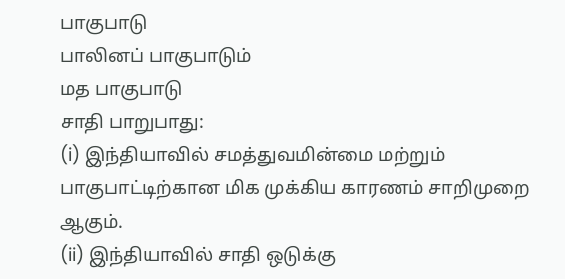பாகுபாடு
பாலினப் பாகுபாடும்
மத பாகுபாடு
சாதி பாறுபாது:
(i) இந்தியாவில் சமத்துவமின்மை மற்றும் பாகுபாட்டிற்கான மிக முக்கிய காரணம் சாறிமுறை ஆகும்.
(ii) இந்தியாவில் சாதி ஒடுக்கு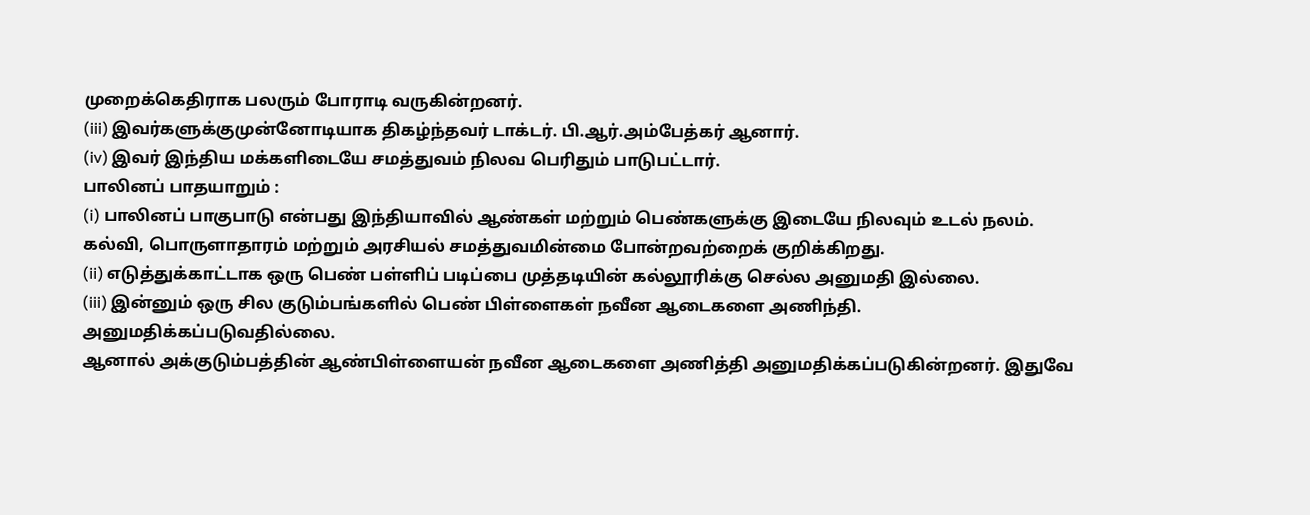முறைக்கெதிராக பலரும் போராடி வருகின்றனர்.
(iii) இவர்களுக்குமுன்னோடியாக திகழ்ந்தவர் டாக்டர். பி.ஆர்.அம்பேத்கர் ஆனார்.
(iv) இவர் இந்திய மக்களிடையே சமத்துவம் நிலவ பெரிதும் பாடுபட்டார்.
பாலினப் பாதயாறும் :
(i) பாலினப் பாகுபாடு என்பது இந்தியாவில் ஆண்கள் மற்றும் பெண்களுக்கு இடையே நிலவும் உடல் நலம்.
கல்வி, பொருளாதாரம் மற்றும் அரசியல் சமத்துவமின்மை போன்றவற்றைக் குறிக்கிறது.
(ii) எடுத்துக்காட்டாக ஒரு பெண் பள்ளிப் படிப்பை முத்தடியின் கல்லூரிக்கு செல்ல அனுமதி இல்லை.
(iii) இன்னும் ஒரு சில குடும்பங்களில் பெண் பிள்ளைகள் நவீன ஆடைகளை அணிந்தி. அனுமதிக்கப்படுவதில்லை.
ஆனால் அக்குடும்பத்தின் ஆண்பிள்ளையன் நவீன ஆடைகளை அணித்தி அனுமதிக்கப்படுகின்றனர். இதுவே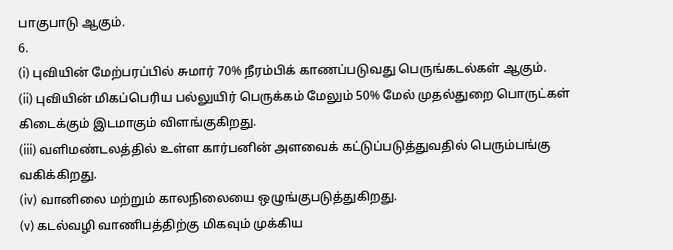பாகுபாடு ஆகும்.
6.
(i) புவியின் மேற்பரப்பில் சுமார் 70% நீரம்பிக் காணப்படுவது பெருங்கடல்கள் ஆகும்.
(ii) புவியின் மிகப்பெரிய பல்லுயிர் பெருக்கம் மேலும் 50% மேல் முதல்துறை பொருட்கள் கிடைக்கும் இடமாகும் விளங்குகிறது.
(iii) வளிமண்டலத்தில் உள்ள கார்பனின் அளவைக் கட்டுப்படுத்துவதில் பெரும்பங்கு வகிக்கிறது.
(iv) வானிலை மற்றும் காலநிலையை ஒழுங்குபடுத்துகிறது.
(v) கடல்வழி வாணிபத்திற்கு மிகவும் முக்கிய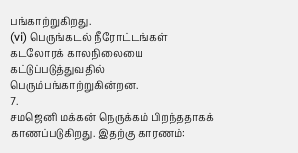பங்காற்றுகிறது.
(vi) பெருங்கடல் நீரோட்டங்கள் கடலோரக் காலநிலையை கட்டுப்படுத்துவதில் பெரும்பங்காற்றுகின்றன.
7.
சமஜெனி மக்கன் நெருக்கம் பிறந்ததாகக் காணப்படுகிறது. இதற்கு காரணம்: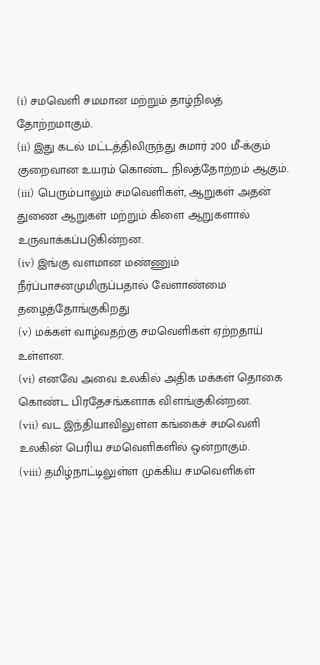(i) சமவெளி சமமான மற்றும் தாழ்நிலத் தோற்றமாகும்.
(ii) இது கடல் மட்டத்திலிருந்து சுமார் 200 மீ-க்கும் குறைவான உயரம் கொண்ட நிலத்தோற்றம் ஆகும்.
(iii) பெரும்பாலும் சமவெளிகள், ஆறுகள் அதன் துணை ஆறுகள் மற்றும் கிளை ஆறுகளால் உருவாக்கப்படுகின்றன.
(iv) இங்கு வளமான மண்ணும் நீர்ப்பாசனமுமிருப்பதால் வேளாண்மை தழைத்தோங்குகிறது
(v) மக்கள் வாழ்வதற்கு சமவெளிகள் ஏற்றதாய் உள்ளன.
(vi) எனவே அவை உலகில் அதிக மக்கள் தொகை கொண்ட பிரதேசங்களாக விளங்குகின்றன.
(vii) வட இந்தியாவிலுள்ள கங்கைச் சமவெளி உலகின் பெரிய சமவெளிகளில் ஒன்றாகும்.
(viii) தமிழ்நாட்டிலுள்ள முக்கிய சமவெளிகள்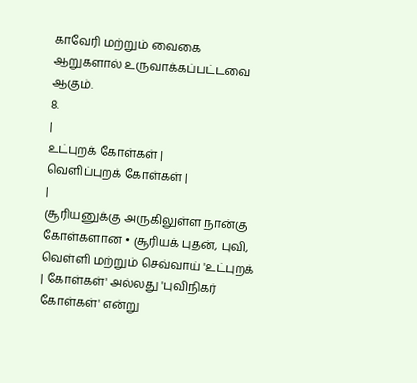காவேரி மற்றும் வைகை ஆறுகளால் உருவாக்கப்பட்டவை ஆகும்.
8.
|
உட்புறக் கோள்கள் |
வெளிப்புறக் கோள்கள் |
|
சூரியனுக்கு அருகிலுள்ள நான்கு கோள்களான • சூரியக் புதன், புவி, வெள்ளி மற்றும் செவ்வாய் 'உட்புறக் | கோள்கள்' அல்லது 'புவிநிகர் கோள்கள்' என்று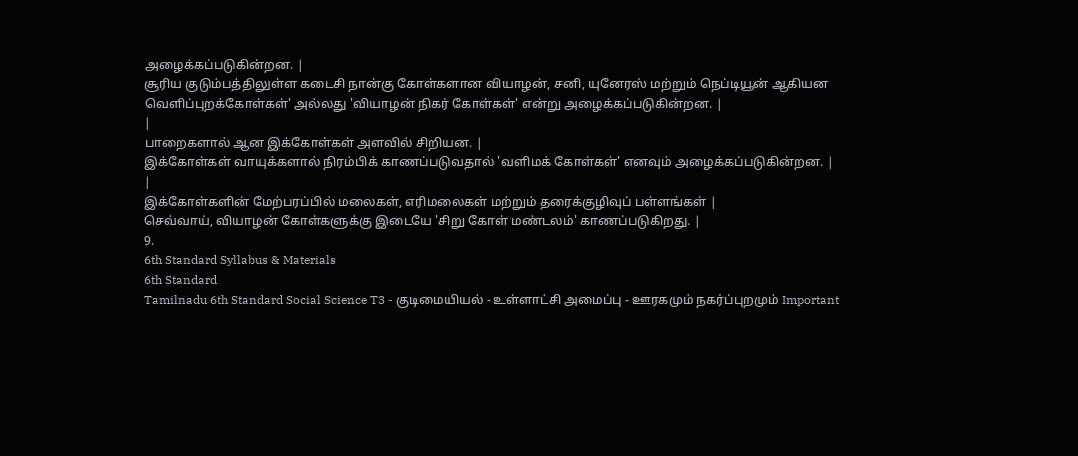அழைக்கப்படுகின்றன. |
சூரிய குடும்பத்திலுள்ள கடைசி நான்கு கோள்களான வியாழன், சனி, யுனேரஸ் மற்றும் நெப்டியூன் ஆகியன வெளிப்புறக்கோள்கள்' அல்லது 'வியாழன் நிகர் கோள்கள்' என்று அழைக்கப்படுகின்றன. |
|
பாறைகளால் ஆன இக்கோள்கள் அளவில் சிறியன. |
இக்கோள்கள் வாயுக்களால் நிரம்பிக் காணப்படுவதால் 'வளிமக் கோள்கள்' எனவும் அழைக்கப்படுகின்றன. |
|
இக்கோள்களின் மேற்பரப்பில் மலைகள், எரிமலைகள் மற்றும் தரைக்குழிவுப் பள்ளங்கள் |
செவ்வாய், வியாழன் கோள்களுக்கு இடையே 'சிறு கோள் மண்டலம்' காணப்படுகிறது. |
9.
6th Standard Syllabus & Materials
6th Standard
Tamilnadu 6th Standard Social Science T3 - குடிமையியல் - உள்ளாட்சி அமைப்பு - ஊரகமும் நகர்ப்புறமும் Important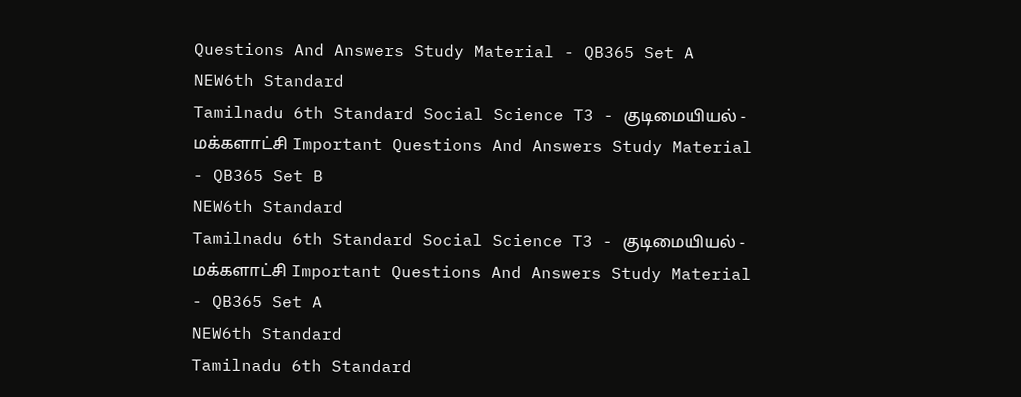Questions And Answers Study Material - QB365 Set A
NEW6th Standard
Tamilnadu 6th Standard Social Science T3 - குடிமையியல் - மக்களாட்சி Important Questions And Answers Study Material - QB365 Set B
NEW6th Standard
Tamilnadu 6th Standard Social Science T3 - குடிமையியல் - மக்களாட்சி Important Questions And Answers Study Material - QB365 Set A
NEW6th Standard
Tamilnadu 6th Standard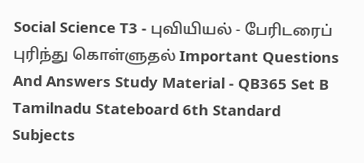Social Science T3 - புவியியல் - பேரிடரைப் புரிந்து கொள்ளுதல் Important Questions And Answers Study Material - QB365 Set B
Tamilnadu Stateboard 6th Standard Subjects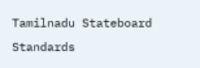Tamilnadu Stateboard Standards